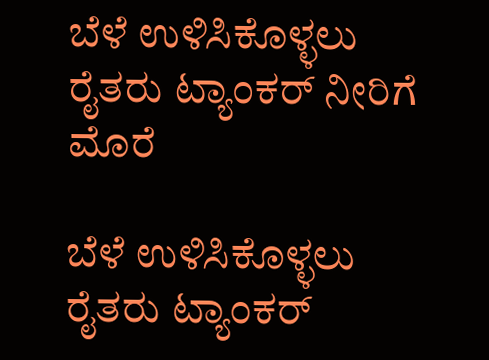ಬೆಳೆ ಉಳಿಸಿಕೊಳ್ಳಲು ರೈತರು ಟ್ಯಾಂಕರ್ ನೀರಿಗೆ ಮೊರೆ

ಬೆಳೆ ಉಳಿಸಿಕೊಳ್ಳಲು ರೈತರು ಟ್ಯಾಂಕರ್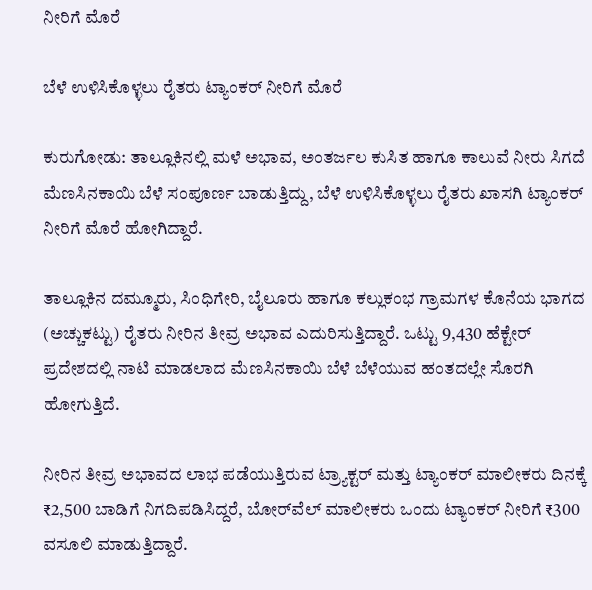ನೀರಿಗೆ ಮೊರೆ

ಬೆಳೆ ಉಳಿಸಿಕೊಳ್ಳಲು ರೈತರು ಟ್ಯಾಂಕರ್ ನೀರಿಗೆ ಮೊರೆ

ಕುರುಗೋಡು: ತಾಲ್ಲೂಕಿನಲ್ಲಿ ಮಳೆ ಅಭಾವ, ಅಂತರ್ಜಲ ಕುಸಿತ ಹಾಗೂ ಕಾಲುವೆ ನೀರು ಸಿಗದೆ ಮೆಣಸಿನಕಾಯಿ ಬೆಳೆ ಸಂಪೂರ್ಣ ಬಾಡುತ್ತಿದ್ದು, ಬೆಳೆ ಉಳಿಸಿಕೊಳ್ಳಲು ರೈತರು ಖಾಸಗಿ ಟ್ಯಾಂಕರ್ ನೀರಿಗೆ ಮೊರೆ ಹೋಗಿದ್ದಾರೆ.

ತಾಲ್ಲೂಕಿನ ದಮ್ಮೂರು, ಸಿಂಧಿಗೇರಿ, ಬೈಲೂರು ಹಾಗೂ ಕಲ್ಲುಕಂಭ ಗ್ರಾಮಗಳ ಕೊನೆಯ ಭಾಗದ (ಅಚ್ಚುಕಟ್ಟು) ರೈತರು ನೀರಿನ ತೀವ್ರ ಅಭಾವ ಎದುರಿಸುತ್ತಿದ್ದಾರೆ. ಒಟ್ಟು 9,430 ಹೆಕ್ಟೇರ್ ಪ್ರದೇಶದಲ್ಲಿ ನಾಟಿ ಮಾಡಲಾದ ಮೆಣಸಿನಕಾಯಿ ಬೆಳೆ ಬೆಳೆಯುವ ಹಂತದಲ್ಲೇ ಸೊರಗಿ ಹೋಗುತ್ತಿದೆ.

ನೀರಿನ ತೀವ್ರ ಅಭಾವದ ಲಾಭ ಪಡೆಯುತ್ತಿರುವ ಟ್ರ್ಯಾಕ್ಟರ್ ಮತ್ತು ಟ್ಯಾಂಕರ್ ಮಾಲೀಕರು ದಿನಕ್ಕೆ ₹2,500 ಬಾಡಿಗೆ ನಿಗದಿಪಡಿಸಿದ್ದರೆ, ಬೋರ್‌ವೆಲ್ ಮಾಲೀಕರು ಒಂದು ಟ್ಯಾಂಕರ್ ನೀರಿಗೆ ₹300 ವಸೂಲಿ ಮಾಡುತ್ತಿದ್ದಾರೆ.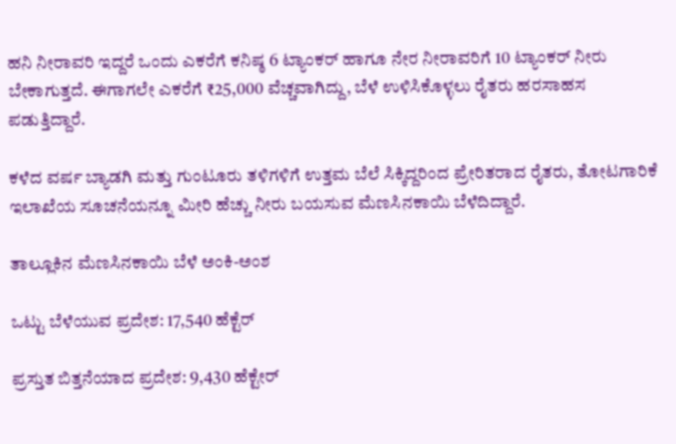ಹನಿ ನೀರಾವರಿ ಇದ್ದರೆ ಒಂದು ಎಕರೆಗೆ ಕನಿಷ್ಠ 6 ಟ್ಯಾಂಕರ್ ಹಾಗೂ ನೇರ ನೀರಾವರಿಗೆ 10 ಟ್ಯಾಂಕರ್ ನೀರು ಬೇಕಾಗುತ್ತದೆ. ಈಗಾಗಲೇ ಎಕರೆಗೆ ₹25,000 ವೆಚ್ಚವಾಗಿದ್ದು, ಬೆಳೆ ಉಳಿಸಿಕೊಳ್ಳಲು ರೈತರು ಹರಸಾಹಸ ಪಡುತ್ತಿದ್ದಾರೆ.

ಕಳೆದ ವರ್ಷ ಬ್ಯಾಡಗಿ ಮತ್ತು ಗುಂಟೂರು ತಳಿಗಳಿಗೆ ಉತ್ತಮ ಬೆಲೆ ಸಿಕ್ಕಿದ್ದರಿಂದ ಪ್ರೇರಿತರಾದ ರೈತರು, ತೋಟಗಾರಿಕೆ ಇಲಾಖೆಯ ಸೂಚನೆಯನ್ನೂ ಮೀರಿ ಹೆಚ್ಚು ನೀರು ಬಯಸುವ ಮೆಣಸಿನಕಾಯಿ ಬೆಳೆದಿದ್ದಾರೆ.

ತಾಲ್ಲೂಕಿನ ಮೆಣಸಿನಕಾಯಿ ಬೆಳೆ ಅಂಕಿ-ಅಂಶ

ಒಟ್ಟು ಬೆಳೆಯುವ ಪ್ರದೇಶ: 17,540 ಹೆಕ್ಟೆರ್‌

ಪ್ರಸ್ತುತ ಬಿತ್ತನೆಯಾದ ಪ್ರದೇಶ: 9,430 ಹೆಕ್ಟೇರ್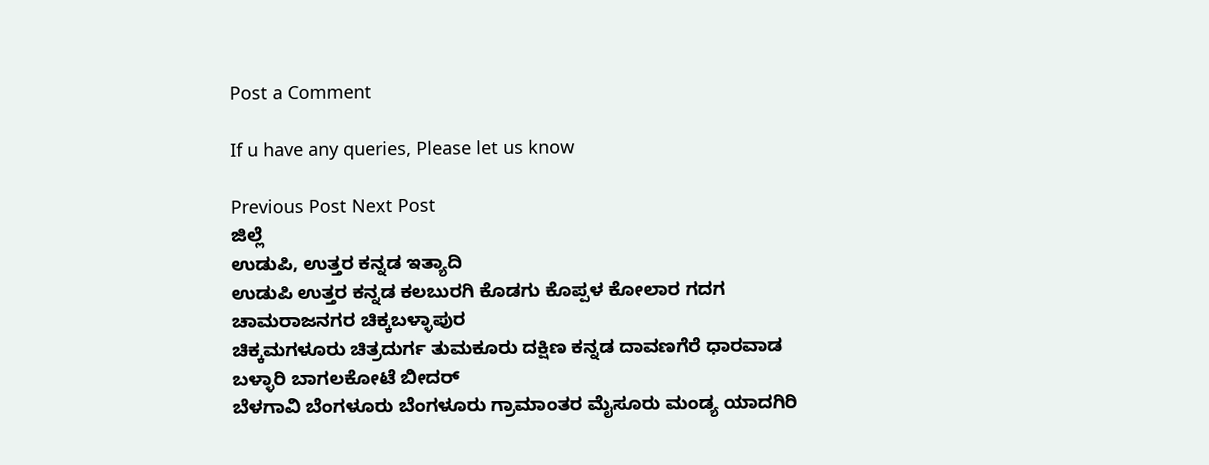Post a Comment

If u have any queries, Please let us know

Previous Post Next Post
ಜಿಲ್ಲೆ
ಉಡುಪಿ, ಉತ್ತರ ಕನ್ನಡ ಇತ್ಯಾದಿ
ಉಡುಪಿ ಉತ್ತರ ಕನ್ನಡ ಕಲಬುರಗಿ ಕೊಡಗು ಕೊಪ್ಪಳ ಕೋಲಾರ ಗದಗ ಚಾಮರಾಜನಗರ ಚಿಕ್ಕಬಳ್ಳಾಪುರ
ಚಿಕ್ಕಮಗಳೂರು ಚಿತ್ರದುರ್ಗ ತುಮಕೂರು ದಕ್ಷಿಣ ಕನ್ನಡ ದಾವಣಗೆರೆ ಧಾರವಾಡ ಬಳ್ಳಾರಿ ಬಾಗಲಕೋಟೆ ಬೀದರ್
ಬೆಳಗಾವಿ ಬೆಂಗಳೂರು ಬೆಂಗಳೂರು ಗ್ರಾಮಾಂತರ ಮೈಸೂರು ಮಂಡ್ಯ ಯಾದಗಿರಿ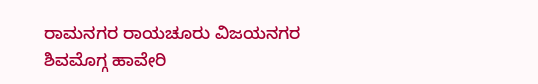ರಾಮನಗರ ರಾಯಚೂರು ವಿಜಯನಗರ
ಶಿವಮೊಗ್ಗ ಹಾವೇರಿ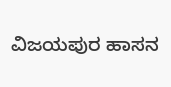ವಿಜಯಪುರ ಹಾಸನ